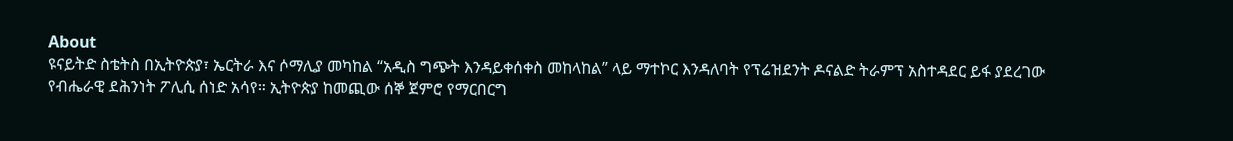About
ዩናይትድ ስቴትስ በኢትዮጵያ፣ ኤርትራ እና ሶማሊያ መካከል “አዲስ ግጭት እንዳይቀሰቀስ መከላከል” ላይ ማተኮር እንዳለባት የፕሬዝደንት ዶናልድ ትራምፕ አስተዳደር ይፋ ያደረገው የብሔራዊ ደሕንነት ፖሊሲ ሰነድ አሳየ። ኢትዮጵያ ከመጪው ሰኞ ጀምሮ የማርበርግ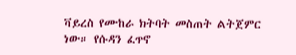ቫይረስ የሙከራ ክትባት መስጠት ልትጀምር ነው። የሱዳን ፈጥኖ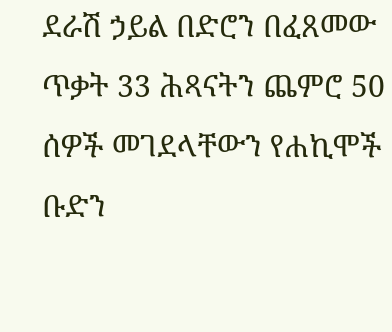ደራሽ ኃይል በድሮን በፈጸመው ጥቃት 33 ሕጻናትን ጨምሮ 50 ሰዎች መገደላቸውን የሐኪሞች ቡድን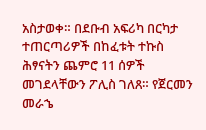አስታወቀ። በደቡብ አፍሪካ በርካታ ተጠርጣሪዎች በከፈቱት ተኩስ ሕፃናትን ጨምሮ 11 ሰዎች መገደላቸውን ፖሊስ ገለጸ። የጀርመን መራኄ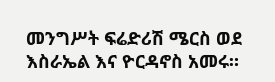መንግሥት ፍሬድሪሽ ሜርስ ወደ እስራኤል እና ዮርዳኖስ አመሩ።